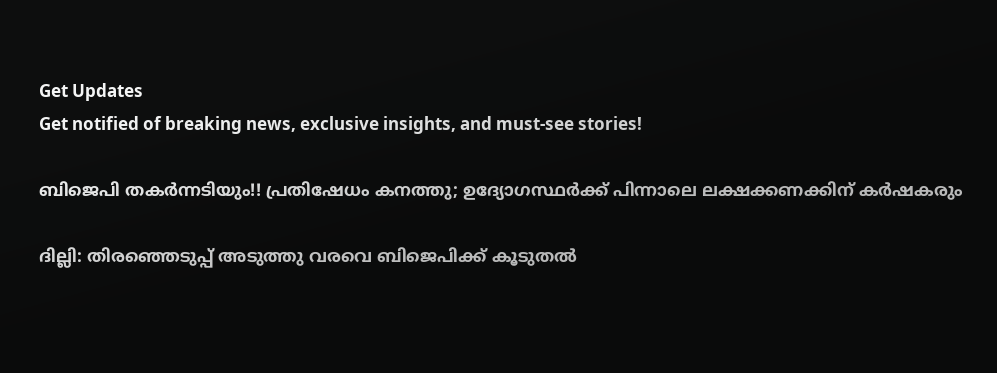Get Updates
Get notified of breaking news, exclusive insights, and must-see stories!

ബിജെപി തകര്‍ന്നടിയും!! പ്രതിഷേധം കനത്തു; ഉദ്യോഗസ്ഥര്‍ക്ക് പിന്നാലെ ലക്ഷക്കണക്കിന് കര്‍ഷകരും

ദില്ലി: തിരഞ്ഞെടുപ്പ് അടുത്തു വരവെ ബിജെപിക്ക് കൂടുതല്‍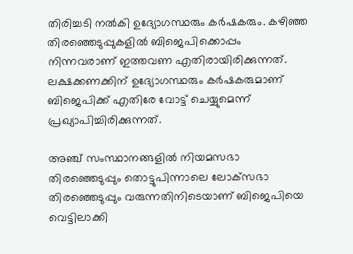തിരിച്ചടി നല്‍കി ഉദ്യോഗസ്ഥരും കര്‍ഷകരും. കഴിഞ്ഞ തിരഞ്ഞെടുപ്പുകളില്‍ ബിജെപിക്കൊപ്പം നിന്നവരാണ് ഇത്തവണ എതിരായിരിക്കുന്നത്. ലക്ഷക്കണക്കിന് ഉദ്യോഗസ്ഥരും കര്‍ഷകരുമാണ് ബിജെപിക്ക് എതിരേ വോട്ട് ചെയ്യുമെന്ന് പ്രഖ്യാപിച്ചിരിക്കുന്നത്.

അഞ്ച് സംസ്ഥാനങ്ങളില്‍ നിയമസഭാ തിരഞ്ഞെടുപ്പും തൊട്ടുപിന്നാലെ ലോക്‌സഭാ തിരഞ്ഞെടുപ്പും വരുന്നതിനിടെയാണ് ബിജെപിയെ വെട്ടിലാക്കി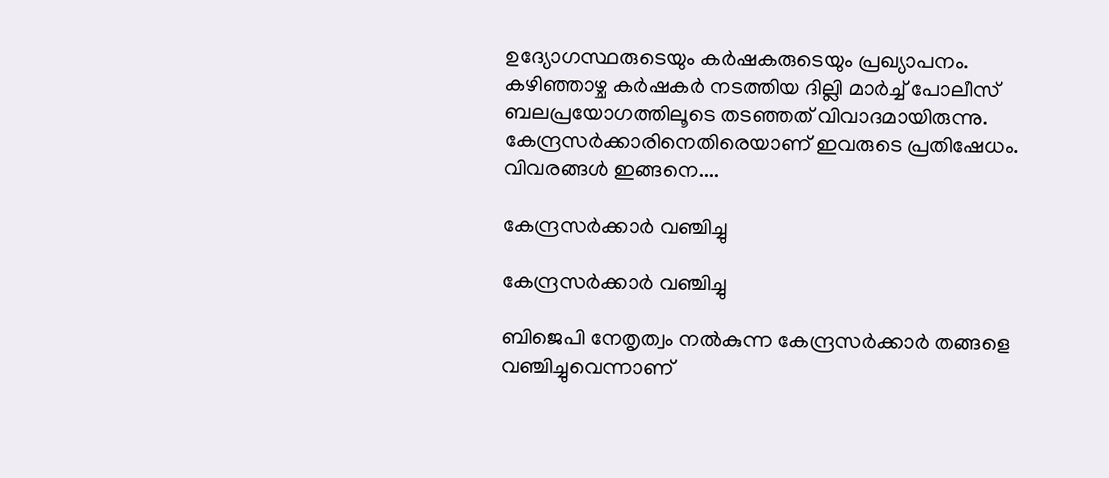ഉദ്യോഗസ്ഥരുടെയും കര്‍ഷകരുടെയും പ്രഖ്യാപനം. കഴിഞ്ഞാഴ്ച കര്‍ഷകര്‍ നടത്തിയ ദില്ലി മാര്‍ച്ച് പോലീസ് ബലപ്രയോഗത്തിലൂടെ തടഞ്ഞത് വിവാദമായിരുന്നു. കേന്ദ്രസര്‍ക്കാരിനെതിരെയാണ് ഇവരുടെ പ്രതിഷേധം. വിവരങ്ങള്‍ ഇങ്ങനെ....

കേന്ദ്രസര്‍ക്കാര്‍ വഞ്ചിച്ചു

കേന്ദ്രസര്‍ക്കാര്‍ വഞ്ചിച്ചു

ബിജെപി നേതൃത്വം നല്‍കുന്ന കേന്ദ്രസര്‍ക്കാര്‍ തങ്ങളെ വഞ്ചിച്ചുവെന്നാണ്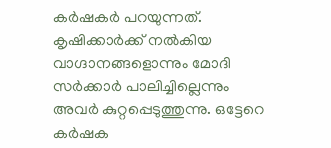കര്‍ഷകര്‍ പറയുന്നത്. കൃഷിക്കാര്‍ക്ക് നല്‍കിയ വാഗ്ദാനങ്ങളൊന്നും മോദി സര്‍ക്കാര്‍ പാലിച്ചില്ലെന്നും അവര്‍ കുറ്റപ്പെടുത്തുന്നു. ഒട്ടേറെ കര്‍ഷക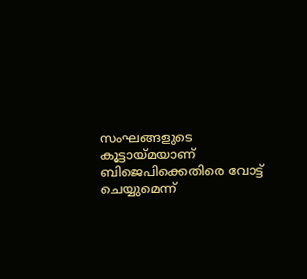സംഘങ്ങളുടെ കൂട്ടായ്മയാണ് ബിജെപിക്കെതിരെ വോട്ട് ചെയ്യുമെന്ന്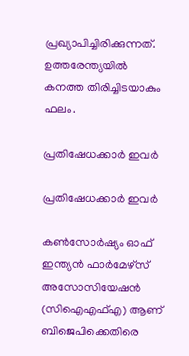പ്രഖ്യാപിച്ചിരിക്കുന്നത്. ഉത്തരേന്ത്യയില്‍ കനത്ത തിരിച്ചിടയാകും ഫലം.

പ്രതിഷേധക്കാര്‍ ഇവര്‍

പ്രതിഷേധക്കാര്‍ ഇവര്‍

കണ്‍സോര്‍ഷ്യം ഓഫ് ഇന്ത്യന്‍ ഫാര്‍മേഴ്‌സ് അസോസിയേഷന്‍ (സിഐഎഫ്എ) ആണ് ബിജെപിക്കെതിരെ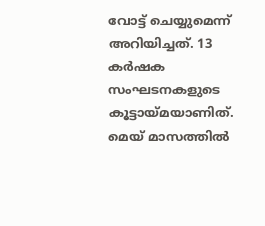വോട്ട് ചെയ്യുമെന്ന് അറിയിച്ചത്. 13 കര്‍ഷക സംഘടനകളുടെ കൂട്ടായ്മയാണിത്. മെയ് മാസത്തില്‍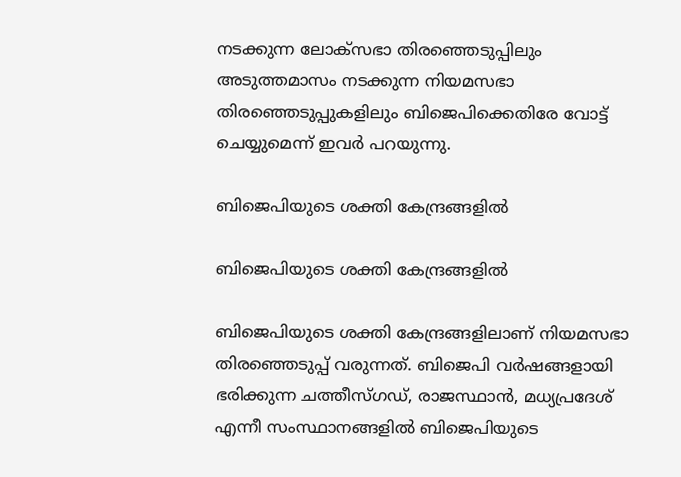നടക്കുന്ന ലോക്‌സഭാ തിരഞ്ഞെടുപ്പിലും അടുത്തമാസം നടക്കുന്ന നിയമസഭാ തിരഞ്ഞെടുപ്പുകളിലും ബിജെപിക്കെതിരേ വോട്ട് ചെയ്യുമെന്ന് ഇവര്‍ പറയുന്നു.

ബിജെപിയുടെ ശക്തി കേന്ദ്രങ്ങളില്‍

ബിജെപിയുടെ ശക്തി കേന്ദ്രങ്ങളില്‍

ബിജെപിയുടെ ശക്തി കേന്ദ്രങ്ങളിലാണ് നിയമസഭാ തിരഞ്ഞെടുപ്പ് വരുന്നത്. ബിജെപി വര്‍ഷങ്ങളായി ഭരിക്കുന്ന ചത്തീസ്ഗഡ്, രാജസ്ഥാന്‍, മധ്യപ്രദേശ് എന്നീ സംസ്ഥാനങ്ങളില്‍ ബിജെപിയുടെ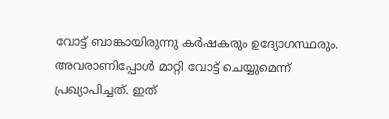വോട്ട് ബാങ്കായിരുന്നു കര്‍ഷകരും ഉദ്യോഗസ്ഥരും. അവരാണിപ്പോള്‍ മാറ്റി വോട്ട് ചെയ്യുമെന്ന് പ്രഖ്യാപിച്ചത്. ഇത്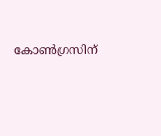കോണ്‍ഗ്രസിന്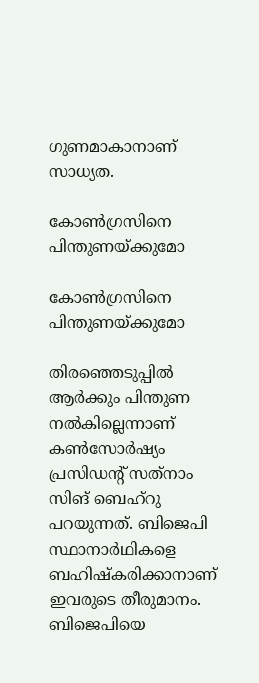ഗുണമാകാനാണ് സാധ്യത.

കോണ്‍ഗ്രസിനെ പിന്തുണയ്ക്കുമോ

കോണ്‍ഗ്രസിനെ പിന്തുണയ്ക്കുമോ

തിരഞ്ഞെടുപ്പില്‍ ആര്‍ക്കും പിന്തുണ നല്‍കില്ലെന്നാണ് കണ്‍സോര്‍ഷ്യം പ്രസിഡന്റ് സത്‌നാം സിങ് ബെഹ്‌റു പറയുന്നത്. ബിജെപി സ്ഥാനാര്‍ഥികളെ ബഹിഷ്‌കരിക്കാനാണ് ഇവരുടെ തീരുമാനം. ബിജെപിയെ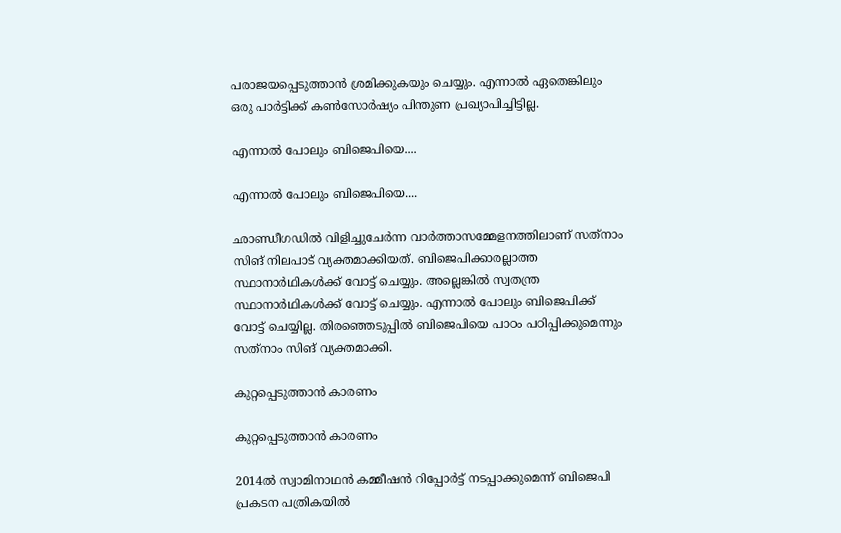പരാജയപ്പെടുത്താന്‍ ശ്രമിക്കുകയും ചെയ്യും. എന്നാല്‍ ഏതെങ്കിലും ഒരു പാര്‍ട്ടിക്ക് കണ്‍സോര്‍ഷ്യം പിന്തുണ പ്രഖ്യാപിച്ചിട്ടില്ല.

എന്നാല്‍ പോലും ബിജെപിയെ....

എന്നാല്‍ പോലും ബിജെപിയെ....

ഛാണ്ഡീഗഡില്‍ വിളിച്ചുചേര്‍ന്ന വാര്‍ത്താസമ്മേളനത്തിലാണ് സത്‌നാം സിങ് നിലപാട് വ്യക്തമാക്കിയത്. ബിജെപിക്കാരല്ലാത്ത സ്ഥാനാര്‍ഥികള്‍ക്ക് വോട്ട് ചെയ്യും. അല്ലെങ്കില്‍ സ്വതന്ത്ര സ്ഥാനാര്‍ഥികള്‍ക്ക് വോട്ട് ചെയ്യും. എന്നാല്‍ പോലും ബിജെപിക്ക് വോട്ട് ചെയ്യില്ല. തിരഞ്ഞെടുപ്പില്‍ ബിജെപിയെ പാഠം പഠിപ്പിക്കുമെന്നും സത്‌നാം സിങ് വ്യക്തമാക്കി.

കുറ്റപ്പെടുത്താന്‍ കാരണം

കുറ്റപ്പെടുത്താന്‍ കാരണം

2014ല്‍ സ്വാമിനാഥന്‍ കമ്മീഷന്‍ റിപ്പോര്‍ട്ട് നടപ്പാക്കുമെന്ന് ബിജെപി പ്രകടന പത്രികയില്‍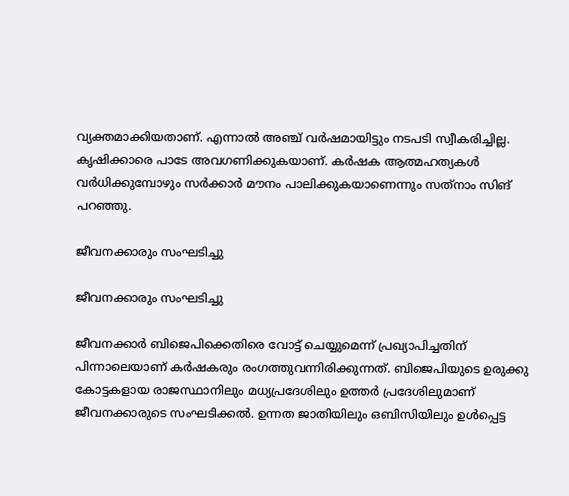വ്യക്തമാക്കിയതാണ്. എന്നാല്‍ അഞ്ച് വര്‍ഷമായിട്ടും നടപടി സ്വീകരിച്ചില്ല. കൃഷിക്കാരെ പാടേ അവഗണിക്കുകയാണ്. കര്‍ഷക ആത്മഹത്യകള്‍ വര്‍ധിക്കുമ്പോഴും സര്‍ക്കാര്‍ മൗനം പാലിക്കുകയാണെന്നും സത്‌നാം സിങ് പറഞ്ഞു.

ജീവനക്കാരും സംഘടിച്ചു

ജീവനക്കാരും സംഘടിച്ചു

ജീവനക്കാര്‍ ബിജെപിക്കെതിരെ വോട്ട് ചെയ്യുമെന്ന് പ്രഖ്യാപിച്ചതിന് പിന്നാലെയാണ് കര്‍ഷകരും രംഗത്തുവന്നിരിക്കുന്നത്. ബിജെപിയുടെ ഉരുക്കു കോട്ടകളായ രാജസ്ഥാനിലും മധ്യപ്രദേശിലും ഉത്തര്‍ പ്രദേശിലുമാണ് ജീവനക്കാരുടെ സംഘടിക്കല്‍. ഉന്നത ജാതിയിലും ഒബിസിയിലും ഉള്‍പ്പെട്ട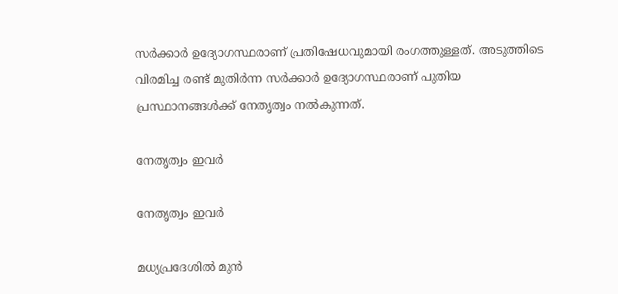സര്‍ക്കാര്‍ ഉദ്യോഗസ്ഥരാണ് പ്രതിഷേധവുമായി രംഗത്തുള്ളത്. അടുത്തിടെ വിരമിച്ച രണ്ട് മുതിര്‍ന്ന സര്‍ക്കാര്‍ ഉദ്യോഗസ്ഥരാണ് പുതിയ പ്രസ്ഥാനങ്ങള്‍ക്ക് നേതൃത്വം നല്‍കുന്നത്.

നേതൃത്വം ഇവര്‍

നേതൃത്വം ഇവര്‍

മധ്യപ്രദേശില്‍ മുന്‍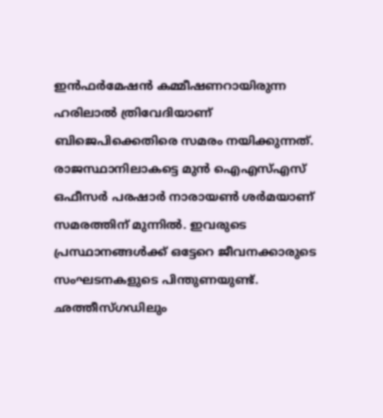ഇന്‍ഫര്‍മേഷന്‍ കമ്മീഷണറായിരുന്ന ഹരിലാല്‍ ത്രിവേദിയാണ് ബിജെപിക്കെതിരെ സമരം നയിക്കുന്നത്. രാജസ്ഥാനിലാകട്ടെ മുന്‍ ഐഎസ്എസ് ഒഫീസര്‍ പരഷാര്‍ നാരായണ്‍ ശര്‍മയാണ് സമരത്തിന് മുന്നില്‍. ഇവരുടെ പ്രസ്ഥാനങ്ങള്‍ക്ക് ഒട്ടേറെ ജീവനക്കാരുടെ സംഘടനകളുടെ പിന്തുണയുണ്ട്. ഛത്തീസ്ഗഡിലും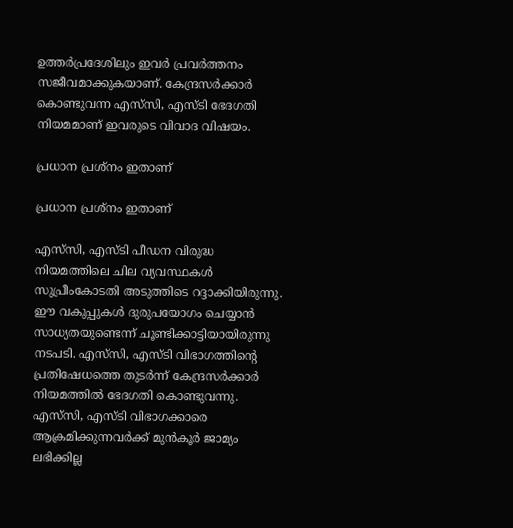ഉത്തര്‍പ്രദേശിലും ഇവര്‍ പ്രവര്‍ത്തനം സജീവമാക്കുകയാണ്. കേന്ദ്രസര്‍ക്കാര്‍ കൊണ്ടുവന്ന എസ്‌സി, എസ്ടി ഭേദഗതി നിയമമാണ് ഇവരുടെ വിവാദ വിഷയം.

പ്രധാന പ്രശ്‌നം ഇതാണ്

പ്രധാന പ്രശ്‌നം ഇതാണ്

എസ്‌സി, എസ്ടി പീഡന വിരുദ്ധ നിയമത്തിലെ ചില വ്യവസ്ഥകള്‍ സുപ്രീംകോടതി അടുത്തിടെ റദ്ദാക്കിയിരുന്നു. ഈ വകുപ്പുകള്‍ ദുരുപയോഗം ചെയ്യാന്‍ സാധ്യതയുണ്ടെന്ന് ചൂണ്ടിക്കാട്ടിയായിരുന്നു നടപടി. എസ്‌സി, എസ്ടി വിഭാഗത്തിന്റെ പ്രതിഷേധത്തെ തുടര്‍ന്ന് കേന്ദ്രസര്‍ക്കാര്‍ നിയമത്തില്‍ ഭേദഗതി കൊണ്ടുവന്നു. എസ്‌സി, എസ്ടി വിഭാഗക്കാരെ ആക്രമിക്കുന്നവര്‍ക്ക് മുന്‍കൂര്‍ ജാമ്യം ലഭിക്കില്ല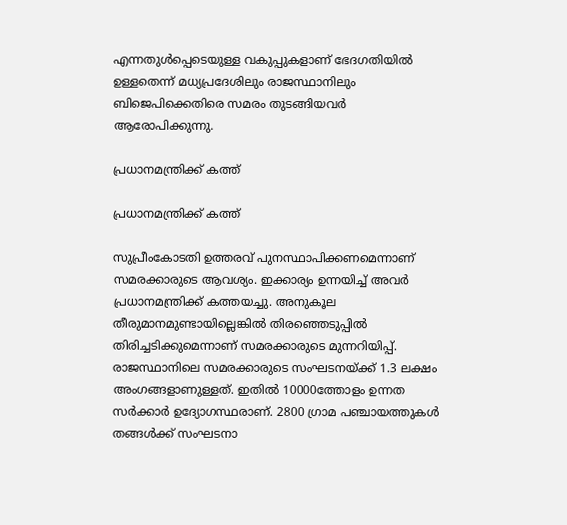എന്നതുള്‍പ്പെടെയുള്ള വകുപ്പുകളാണ് ഭേദഗതിയില്‍ ഉള്ളതെന്ന് മധ്യപ്രദേശിലും രാജസ്ഥാനിലും ബിജെപിക്കെതിരെ സമരം തുടങ്ങിയവര്‍ ആരോപിക്കുന്നു.

പ്രധാനമന്ത്രിക്ക് കത്ത്

പ്രധാനമന്ത്രിക്ക് കത്ത്

സുപ്രീംകോടതി ഉത്തരവ് പുനസ്ഥാപിക്കണമെന്നാണ് സമരക്കാരുടെ ആവശ്യം. ഇക്കാര്യം ഉന്നയിച്ച് അവര്‍ പ്രധാനമന്ത്രിക്ക് കത്തയച്ചു. അനുകൂല തീരുമാനമുണ്ടായില്ലെങ്കില്‍ തിരഞ്ഞെടുപ്പില്‍ തിരിച്ചടിക്കുമെന്നാണ് സമരക്കാരുടെ മുന്നറിയിപ്പ്. രാജസ്ഥാനിലെ സമരക്കാരുടെ സംഘടനയ്ക്ക് 1.3 ലക്ഷം അംഗങ്ങളാണുള്ളത്. ഇതില്‍ 10000ത്തോളം ഉന്നത സര്‍ക്കാര്‍ ഉദ്യോഗസ്ഥരാണ്. 2800 ഗ്രാമ പഞ്ചായത്തുകള്‍ തങ്ങള്‍ക്ക് സംഘടനാ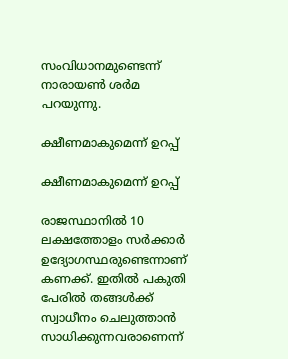സംവിധാനമുണ്ടെന്ന് നാരായണ്‍ ശര്‍മ പറയുന്നു.

ക്ഷീണമാകുമെന്ന് ഉറപ്പ്

ക്ഷീണമാകുമെന്ന് ഉറപ്പ്

രാജസ്ഥാനില്‍ 10 ലക്ഷത്തോളം സര്‍ക്കാര്‍ ഉദ്യോഗസ്ഥരുണ്ടെന്നാണ് കണക്ക്. ഇതില്‍ പകുതി പേരില്‍ തങ്ങള്‍ക്ക് സ്വാധീനം ചെലുത്താന്‍ സാധിക്കുന്നവരാണെന്ന്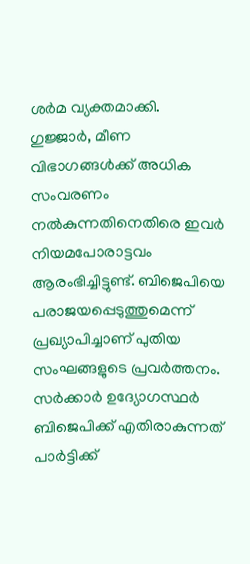ശര്‍മ വ്യക്തമാക്കി. ഗുജ്ജാര്‍, മീണ വിഭാഗങ്ങള്‍ക്ക് അധിക സംവരണം നല്‍കുന്നതിനെതിരെ ഇവര്‍ നിയമപോരാട്ടവം ആരംഭിച്ചിട്ടുണ്ട്. ബിജെപിയെ പരാജയപ്പെടുത്തുമെന്ന് പ്രഖ്യാപിച്ചാണ് പുതിയ സംഘങ്ങളുടെ പ്രവര്‍ത്തനം. സര്‍ക്കാര്‍ ഉദ്യോഗസ്ഥര്‍ ബിജെപിക്ക് എതിരാകുന്നത് പാര്‍ട്ടിക്ക്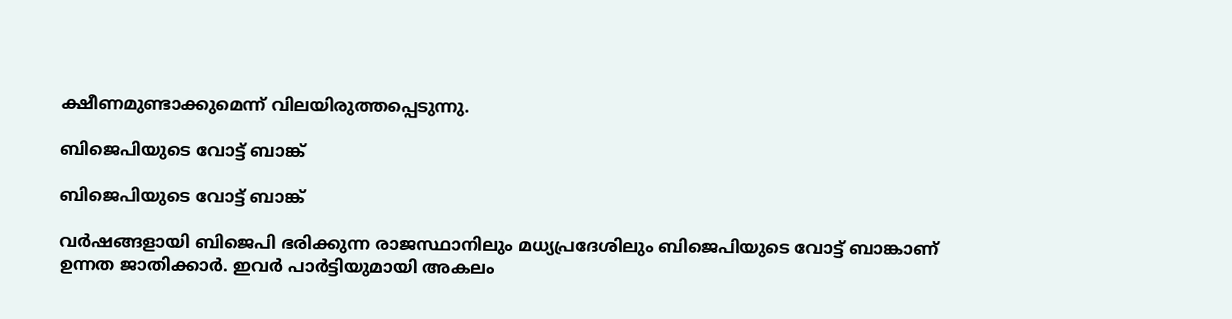ക്ഷീണമുണ്ടാക്കുമെന്ന് വിലയിരുത്തപ്പെടുന്നു.

ബിജെപിയുടെ വോട്ട് ബാങ്ക്

ബിജെപിയുടെ വോട്ട് ബാങ്ക്

വര്‍ഷങ്ങളായി ബിജെപി ഭരിക്കുന്ന രാജസ്ഥാനിലും മധ്യപ്രദേശിലും ബിജെപിയുടെ വോട്ട് ബാങ്കാണ് ഉന്നത ജാതിക്കാര്‍. ഇവര്‍ പാര്‍ട്ടിയുമായി അകലം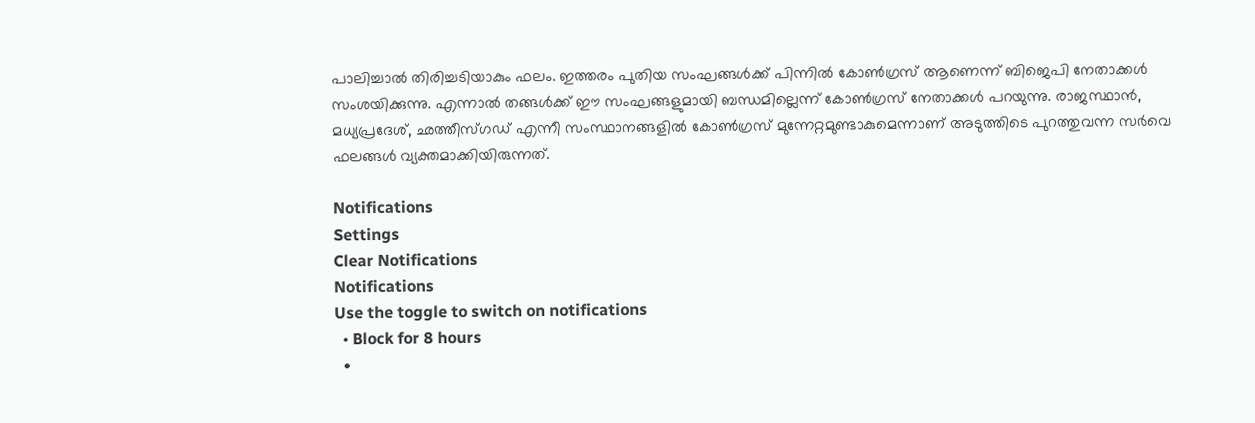പാലിച്ചാല്‍ തിരിച്ചടിയാകും ഫലം. ഇത്തരം പുതിയ സംഘങ്ങള്‍ക്ക് പിന്നില്‍ കോണ്‍ഗ്രസ് ആണെന്ന് ബിജെപി നേതാക്കള്‍ സംശയിക്കുന്നു. എന്നാല്‍ തങ്ങള്‍ക്ക് ഈ സംഘങ്ങളുമായി ബന്ധമില്ലെന്ന് കോണ്‍ഗ്രസ് നേതാക്കള്‍ പറയുന്നു. രാജസ്ഥാന്‍, മധ്യപ്രദേശ്, ഛത്തീസ്ഗഡ് എന്നീ സംസ്ഥാനങ്ങളില്‍ കോണ്‍ഗ്രസ് മുന്നേറ്റമുണ്ടാകുമെന്നാണ് അടുത്തിടെ പുറത്തുവന്ന സര്‍വെ ഫലങ്ങള്‍ വ്യക്തമാക്കിയിരുന്നത്.

Notifications
Settings
Clear Notifications
Notifications
Use the toggle to switch on notifications
  • Block for 8 hours
  •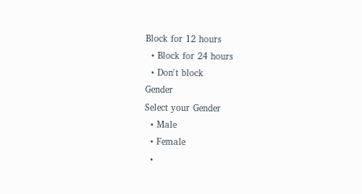Block for 12 hours
  • Block for 24 hours
  • Don't block
Gender
Select your Gender
  • Male
  • Female
  •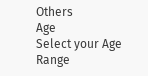Others
Age
Select your Age Range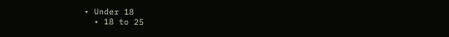• Under 18
  • 18 to 25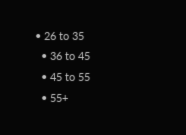• 26 to 35
  • 36 to 45
  • 45 to 55
  • 55+